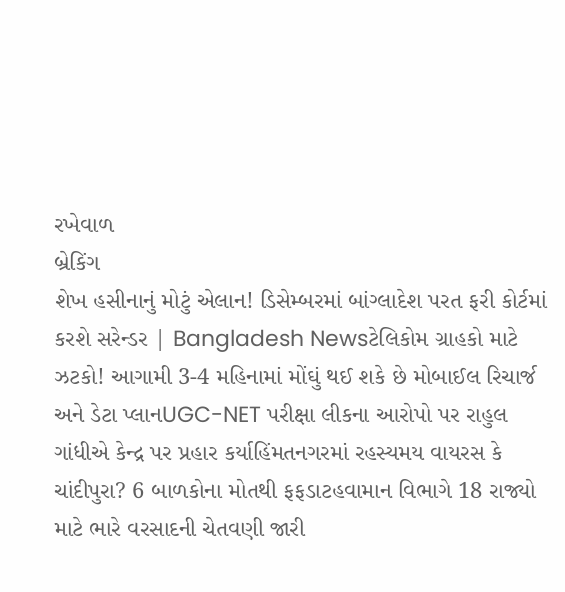રખેવાળ
બ્રેકિંગ
શેખ હસીનાનું મોટું એલાન! ડિસેમ્બરમાં બાંગ્લાદેશ પરત ફરી કોર્ટમાં કરશે સરેન્ડર | Bangladesh Newsટેલિકોમ ગ્રાહકો માટે ઝટકો! આગામી 3-4 મહિનામાં મોંઘું થઈ શકે છે મોબાઈલ રિચાર્જ અને ડેટા પ્લાનUGC-NET પરીક્ષા લીકના આરોપો પર રાહુલ ગાંધીએ કેન્દ્ર પર પ્રહાર કર્યાહિંમતનગરમાં રહસ્યમય વાયરસ કે ચાંદીપુરા? 6 બાળકોના મોતથી ફફડાટહવામાન વિભાગે 18 રાજ્યો માટે ભારે વરસાદની ચેતવણી જારી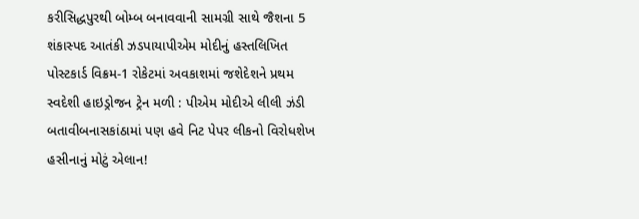કરીસિદ્ધપુરથી બોમ્બ બનાવવાની સામગ્રી સાથે જૈશના 5 શંકાસ્પદ આતંકી ઝડપાયાપીએમ મોદીનું હસ્તલિખિત પોસ્ટકાર્ડ વિક્રમ-1 રોકેટમાં અવકાશમાં જશેદેશને પ્રથમ સ્વદેશી હાઇડ્રોજન ટ્રેન મળી : પીએમ મોદીએ લીલી ઝંડી બતાવીબનાસકાંઠામાં પણ હવે નિટ પેપર લીકનો વિરોધશેખ હસીનાનું મોટું એલાન!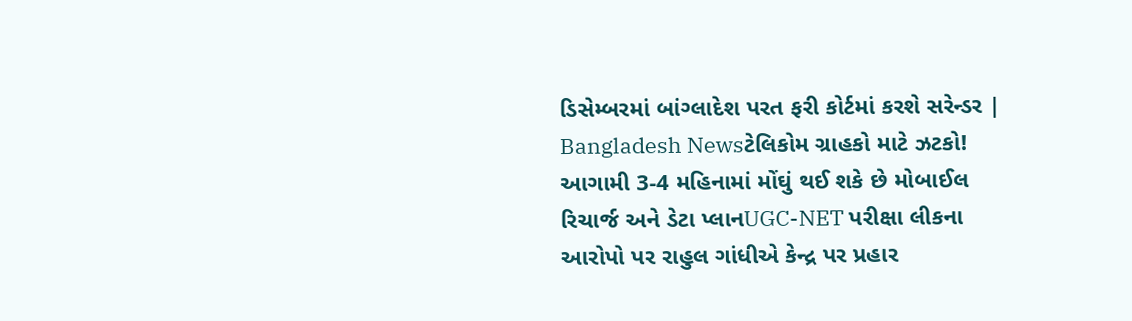ડિસેમ્બરમાં બાંગ્લાદેશ પરત ફરી કોર્ટમાં કરશે સરેન્ડર | Bangladesh Newsટેલિકોમ ગ્રાહકો માટે ઝટકો! આગામી 3-4 મહિનામાં મોંઘું થઈ શકે છે મોબાઈલ રિચાર્જ અને ડેટા પ્લાનUGC-NET પરીક્ષા લીકના આરોપો પર રાહુલ ગાંધીએ કેન્દ્ર પર પ્રહાર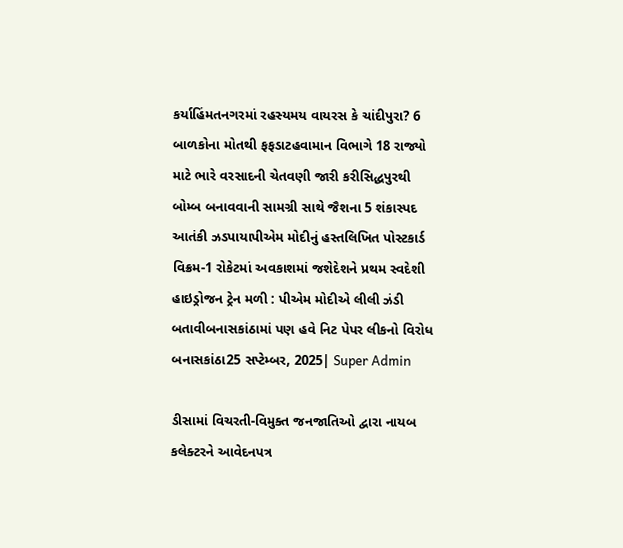કર્યાહિંમતનગરમાં રહસ્યમય વાયરસ કે ચાંદીપુરા? 6 બાળકોના મોતથી ફફડાટહવામાન વિભાગે 18 રાજ્યો માટે ભારે વરસાદની ચેતવણી જારી કરીસિદ્ધપુરથી બોમ્બ બનાવવાની સામગ્રી સાથે જૈશના 5 શંકાસ્પદ આતંકી ઝડપાયાપીએમ મોદીનું હસ્તલિખિત પોસ્ટકાર્ડ વિક્રમ-1 રોકેટમાં અવકાશમાં જશેદેશને પ્રથમ સ્વદેશી હાઇડ્રોજન ટ્રેન મળી : પીએમ મોદીએ લીલી ઝંડી બતાવીબનાસકાંઠામાં પણ હવે નિટ પેપર લીકનો વિરોધ
બનાસકાંઠા25 સપ્ટેમ્બર, 2025| Super Admin

ડીસામાં વિચરતી-વિમુક્ત જનજાતિઓ દ્વારા નાયબ કલેક્ટરને આવેદનપત્ર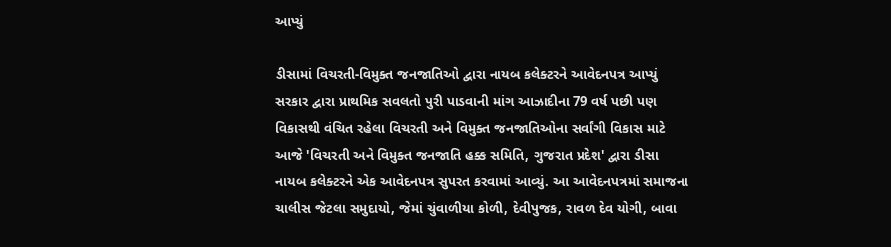આપ્યું

ડીસામાં વિચરતી-વિમુક્ત જનજાતિઓ દ્વારા નાયબ કલેક્ટરને આવેદનપત્ર આપ્યું
સરકાર દ્વારા પ્રાથમિક સવલતો પુરી પાડવાની માંગ આઝાદીના 79 વર્ષ પછી પણ વિકાસથી વંચિત રહેલા વિચરતી અને વિમુક્ત જનજાતિઓના સર્વાંગી વિકાસ માટે આજે 'વિચરતી અને વિમુક્ત જનજાતિ હક્ક સમિતિ, ગુજરાત પ્રદેશ' દ્વારા ડીસા નાયબ કલેક્ટરને એક આવેદનપત્ર સુપરત કરવામાં આવ્યું. આ આવેદનપત્રમાં સમાજના ચાલીસ જેટલા સમુદાયો, જેમાં ચુંવાળીયા કોળી, દેવીપુજક, રાવળ દેવ યોગી, બાવા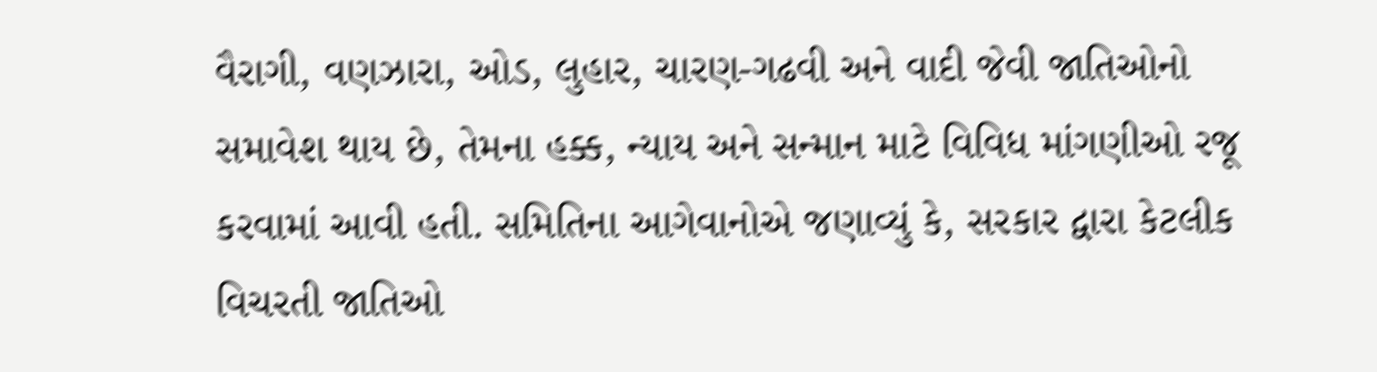વૈરાગી, વણઝારા, ઓડ, લુહાર, ચારણ-ગઢવી અને વાદી જેવી જાતિઓનો સમાવેશ થાય છે, તેમના હક્ક, ન્યાય અને સન્માન માટે વિવિધ માંગણીઓ રજૂ કરવામાં આવી હતી. સમિતિના આગેવાનોએ જણાવ્યું કે, સરકાર દ્વારા કેટલીક વિચરતી જાતિઓ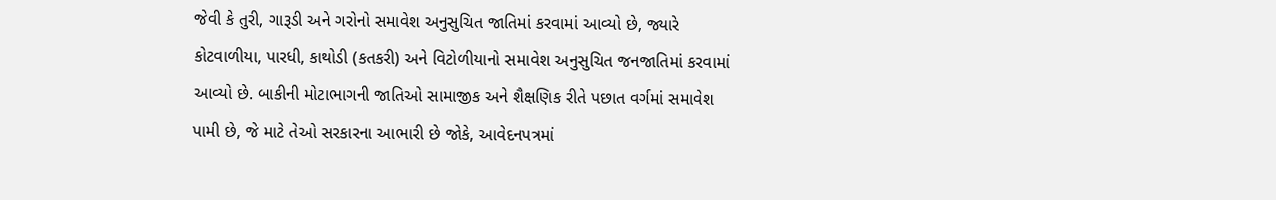જેવી કે તુરી, ગારૂડી અને ગરોનો સમાવેશ અનુસુચિત જાતિમાં કરવામાં આવ્યો છે, જ્યારે કોટવાળીયા, પારધી, કાથોડી (કતકરી) અને વિટોળીયાનો સમાવેશ અનુસુચિત જનજાતિમાં કરવામાં આવ્યો છે. બાકીની મોટાભાગની જાતિઓ સામાજીક અને શૈક્ષણિક રીતે પછાત વર્ગમાં સમાવેશ પામી છે, જે માટે તેઓ સરકારના આભારી છે જોકે, આવેદનપત્રમાં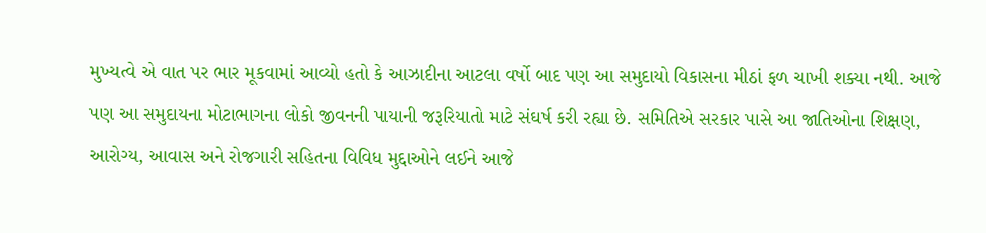મુખ્યત્વે એ વાત પર ભાર મૂકવામાં આવ્યો હતો કે આઝાદીના આટલા વર્ષો બાદ પણ આ સમુદાયો વિકાસના મીઠાં ફળ ચાખી શક્યા નથી. આજે પણ આ સમુદાયના મોટાભાગના લોકો જીવનની પાયાની જરૂરિયાતો માટે સંઘર્ષ કરી રહ્યા છે. સમિતિએ સરકાર પાસે આ જાતિઓના શિક્ષણ, આરોગ્ય, આવાસ અને રોજગારી સહિતના વિવિધ મુદ્દાઓને લઈને આજે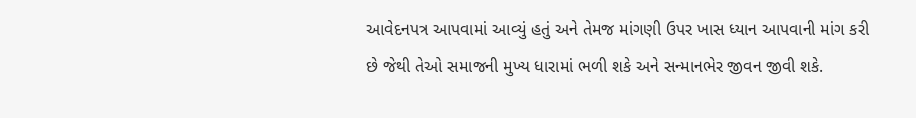આવેદનપત્ર આપવામાં આવ્યું હતું અને તેમજ માંગણી ઉપર ખાસ ધ્યાન આપવાની માંગ કરી છે જેથી તેઓ સમાજની મુખ્ય ધારામાં ભળી શકે અને સન્માનભેર જીવન જીવી શકે.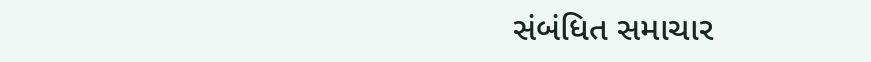સંબંધિત સમાચાર